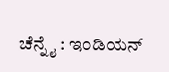ಚೆನ್ನೈ : ಇಂಡಿಯನ್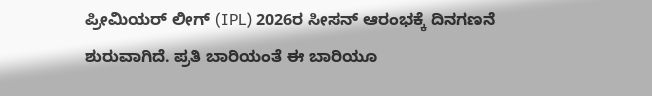ಪ್ರೀಮಿಯರ್ ಲೀಗ್ (IPL) 2026ರ ಸೀಸನ್ ಆರಂಭಕ್ಕೆ ದಿನಗಣನೆ ಶುರುವಾಗಿದೆ. ಪ್ರತಿ ಬಾರಿಯಂತೆ ಈ ಬಾರಿಯೂ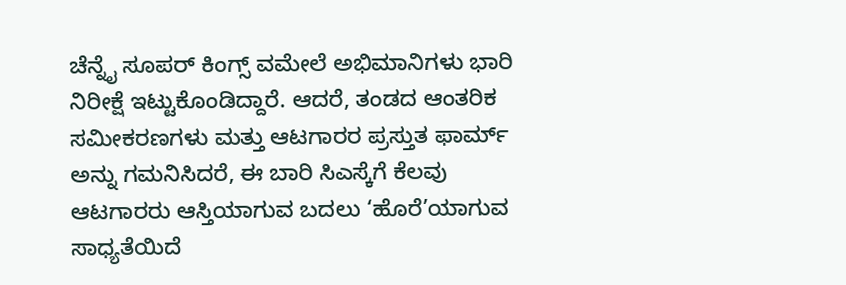ಚೆನ್ನೈ ಸೂಪರ್ ಕಿಂಗ್ಸ್ ವಮೇಲೆ ಅಭಿಮಾನಿಗಳು ಭಾರಿ ನಿರೀಕ್ಷೆ ಇಟ್ಟುಕೊಂಡಿದ್ದಾರೆ. ಆದರೆ, ತಂಡದ ಆಂತರಿಕ ಸಮೀಕರಣಗಳು ಮತ್ತು ಆಟಗಾರರ ಪ್ರಸ್ತುತ ಫಾರ್ಮ್ ಅನ್ನು ಗಮನಿಸಿದರೆ, ಈ ಬಾರಿ ಸಿಎಸ್ಕೆಗೆ ಕೆಲವು ಆಟಗಾರರು ಆಸ್ತಿಯಾಗುವ ಬದಲು ‘ಹೊರೆ’ಯಾಗುವ ಸಾಧ್ಯತೆಯಿದೆ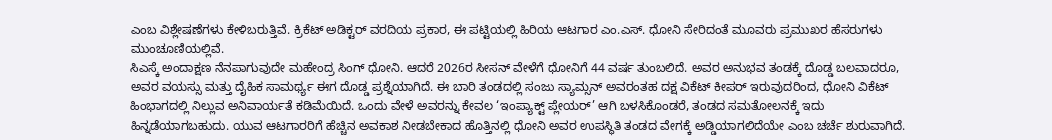ಎಂಬ ವಿಶ್ಲೇಷಣೆಗಳು ಕೇಳಿಬರುತ್ತಿವೆ. ಕ್ರಿಕೆಟ್ ಅಡಿಕ್ಟರ್ ವರದಿಯ ಪ್ರಕಾರ, ಈ ಪಟ್ಟಿಯಲ್ಲಿ ಹಿರಿಯ ಆಟಗಾರ ಎಂ.ಎಸ್. ಧೋನಿ ಸೇರಿದಂತೆ ಮೂವರು ಪ್ರಮುಖರ ಹೆಸರುಗಳು ಮುಂಚೂಣಿಯಲ್ಲಿವೆ.
ಸಿಎಸ್ಕೆ ಅಂದಾಕ್ಷಣ ನೆನಪಾಗುವುದೇ ಮಹೇಂದ್ರ ಸಿಂಗ್ ಧೋನಿ. ಆದರೆ 2026ರ ಸೀಸನ್ ವೇಳೆಗೆ ಧೋನಿಗೆ 44 ವರ್ಷ ತುಂಬಲಿದೆ. ಅವರ ಅನುಭವ ತಂಡಕ್ಕೆ ದೊಡ್ಡ ಬಲವಾದರೂ, ಅವರ ವಯಸ್ಸು ಮತ್ತು ದೈಹಿಕ ಸಾಮರ್ಥ್ಯ ಈಗ ದೊಡ್ಡ ಪ್ರಶ್ನೆಯಾಗಿದೆ. ಈ ಬಾರಿ ತಂಡದಲ್ಲಿ ಸಂಜು ಸ್ಯಾಮ್ಸನ್ ಅವರಂತಹ ದಕ್ಷ ವಿಕೆಟ್ ಕೀಪರ್ ಇರುವುದರಿಂದ, ಧೋನಿ ವಿಕೆಟ್ ಹಿಂಭಾಗದಲ್ಲಿ ನಿಲ್ಲುವ ಅನಿವಾರ್ಯತೆ ಕಡಿಮೆಯಿದೆ. ಒಂದು ವೇಳೆ ಅವರನ್ನು ಕೇವಲ ‘ಇಂಪ್ಯಾಕ್ಟ್ ಪ್ಲೇಯರ್’ ಆಗಿ ಬಳಸಿಕೊಂಡರೆ, ತಂಡದ ಸಮತೋಲನಕ್ಕೆ ಇದು ಹಿನ್ನಡೆಯಾಗಬಹುದು. ಯುವ ಆಟಗಾರರಿಗೆ ಹೆಚ್ಚಿನ ಅವಕಾಶ ನೀಡಬೇಕಾದ ಹೊತ್ತಿನಲ್ಲಿ ಧೋನಿ ಅವರ ಉಪಸ್ಥಿತಿ ತಂಡದ ವೇಗಕ್ಕೆ ಅಡ್ಡಿಯಾಗಲಿದೆಯೇ ಎಂಬ ಚರ್ಚೆ ಶುರುವಾಗಿದೆ.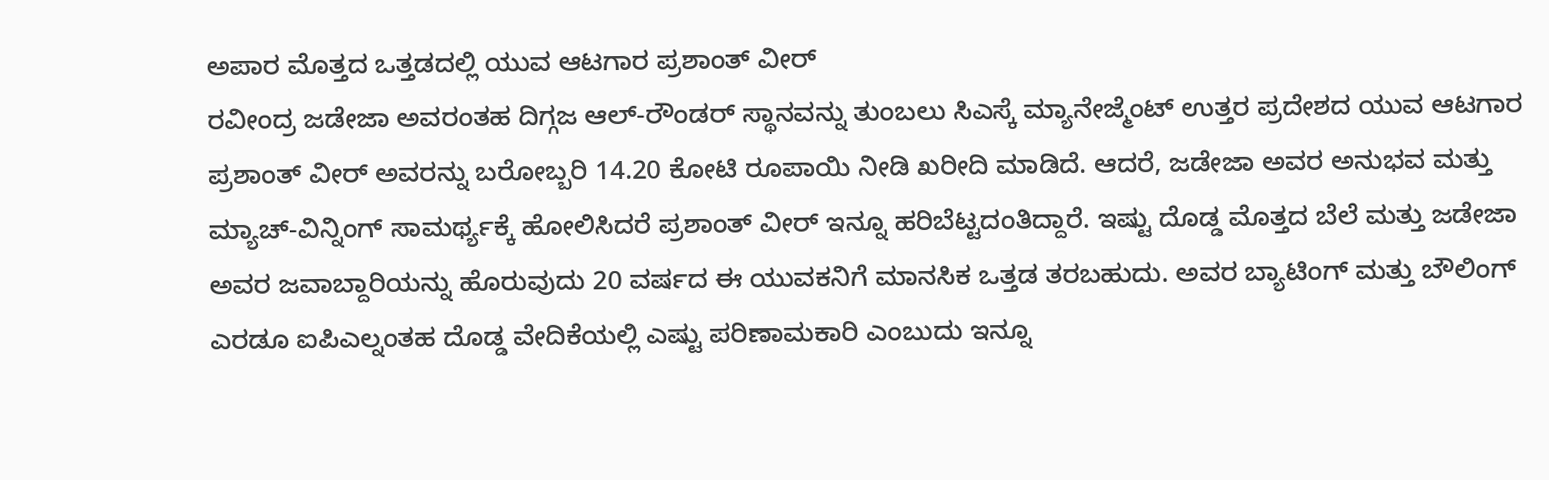ಅಪಾರ ಮೊತ್ತದ ಒತ್ತಡದಲ್ಲಿ ಯುವ ಆಟಗಾರ ಪ್ರಶಾಂತ್ ವೀರ್
ರವೀಂದ್ರ ಜಡೇಜಾ ಅವರಂತಹ ದಿಗ್ಗಜ ಆಲ್-ರೌಂಡರ್ ಸ್ಥಾನವನ್ನು ತುಂಬಲು ಸಿಎಸ್ಕೆ ಮ್ಯಾನೇಜ್ಮೆಂಟ್ ಉತ್ತರ ಪ್ರದೇಶದ ಯುವ ಆಟಗಾರ ಪ್ರಶಾಂತ್ ವೀರ್ ಅವರನ್ನು ಬರೋಬ್ಬರಿ 14.20 ಕೋಟಿ ರೂಪಾಯಿ ನೀಡಿ ಖರೀದಿ ಮಾಡಿದೆ. ಆದರೆ, ಜಡೇಜಾ ಅವರ ಅನುಭವ ಮತ್ತು ಮ್ಯಾಚ್-ವಿನ್ನಿಂಗ್ ಸಾಮರ್ಥ್ಯಕ್ಕೆ ಹೋಲಿಸಿದರೆ ಪ್ರಶಾಂತ್ ವೀರ್ ಇನ್ನೂ ಹರಿಬೆಟ್ಟದಂತಿದ್ದಾರೆ. ಇಷ್ಟು ದೊಡ್ಡ ಮೊತ್ತದ ಬೆಲೆ ಮತ್ತು ಜಡೇಜಾ ಅವರ ಜವಾಬ್ದಾರಿಯನ್ನು ಹೊರುವುದು 20 ವರ್ಷದ ಈ ಯುವಕನಿಗೆ ಮಾನಸಿಕ ಒತ್ತಡ ತರಬಹುದು. ಅವರ ಬ್ಯಾಟಿಂಗ್ ಮತ್ತು ಬೌಲಿಂಗ್ ಎರಡೂ ಐಪಿಎಲ್ನಂತಹ ದೊಡ್ಡ ವೇದಿಕೆಯಲ್ಲಿ ಎಷ್ಟು ಪರಿಣಾಮಕಾರಿ ಎಂಬುದು ಇನ್ನೂ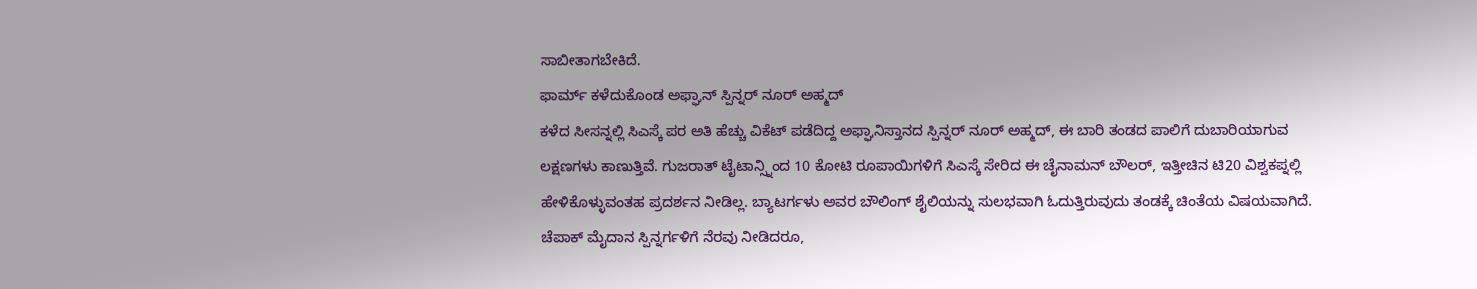ಸಾಬೀತಾಗಬೇಕಿದೆ.
ಫಾರ್ಮ್ ಕಳೆದುಕೊಂಡ ಅಫ್ಘಾನ್ ಸ್ಪಿನ್ನರ್ ನೂರ್ ಅಹ್ಮದ್
ಕಳೆದ ಸೀಸನ್ನಲ್ಲಿ ಸಿಎಸ್ಕೆ ಪರ ಅತಿ ಹೆಚ್ಚು ವಿಕೆಟ್ ಪಡೆದಿದ್ದ ಅಫ್ಘಾನಿಸ್ತಾನದ ಸ್ಪಿನ್ನರ್ ನೂರ್ ಅಹ್ಮದ್, ಈ ಬಾರಿ ತಂಡದ ಪಾಲಿಗೆ ದುಬಾರಿಯಾಗುವ ಲಕ್ಷಣಗಳು ಕಾಣುತ್ತಿವೆ. ಗುಜರಾತ್ ಟೈಟಾನ್ಸ್ನಿಂದ 10 ಕೋಟಿ ರೂಪಾಯಿಗಳಿಗೆ ಸಿಎಸ್ಕೆ ಸೇರಿದ ಈ ಚೈನಾಮನ್ ಬೌಲರ್, ಇತ್ತೀಚಿನ ಟಿ20 ವಿಶ್ವಕಪ್ನಲ್ಲಿ ಹೇಳಿಕೊಳ್ಳುವಂತಹ ಪ್ರದರ್ಶನ ನೀಡಿಲ್ಲ. ಬ್ಯಾಟರ್ಗಳು ಅವರ ಬೌಲಿಂಗ್ ಶೈಲಿಯನ್ನು ಸುಲಭವಾಗಿ ಓದುತ್ತಿರುವುದು ತಂಡಕ್ಕೆ ಚಿಂತೆಯ ವಿಷಯವಾಗಿದೆ. ಚೆಪಾಕ್ ಮೈದಾನ ಸ್ಪಿನ್ನರ್ಗಳಿಗೆ ನೆರವು ನೀಡಿದರೂ,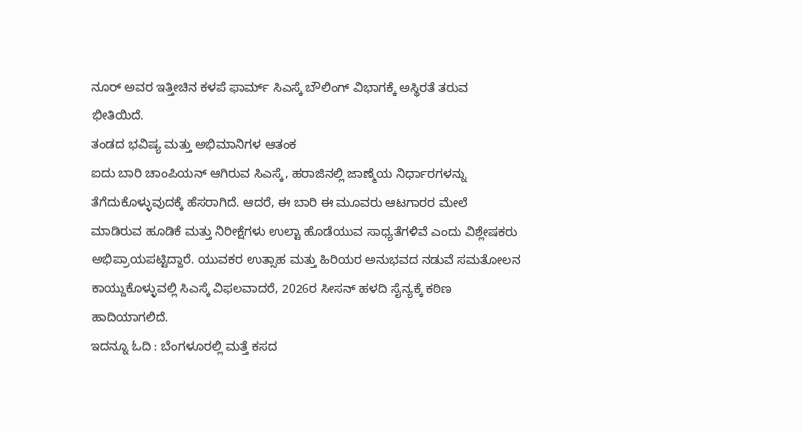ನೂರ್ ಅವರ ಇತ್ತೀಚಿನ ಕಳಪೆ ಫಾರ್ಮ್ ಸಿಎಸ್ಕೆ ಬೌಲಿಂಗ್ ವಿಭಾಗಕ್ಕೆ ಅಸ್ಥಿರತೆ ತರುವ ಭೀತಿಯಿದೆ.
ತಂಡದ ಭವಿಷ್ಯ ಮತ್ತು ಅಭಿಮಾನಿಗಳ ಆತಂಕ
ಐದು ಬಾರಿ ಚಾಂಪಿಯನ್ ಆಗಿರುವ ಸಿಎಸ್ಕೆ, ಹರಾಜಿನಲ್ಲಿ ಜಾಣ್ಮೆಯ ನಿರ್ಧಾರಗಳನ್ನು ತೆಗೆದುಕೊಳ್ಳುವುದಕ್ಕೆ ಹೆಸರಾಗಿದೆ. ಆದರೆ, ಈ ಬಾರಿ ಈ ಮೂವರು ಆಟಗಾರರ ಮೇಲೆ ಮಾಡಿರುವ ಹೂಡಿಕೆ ಮತ್ತು ನಿರೀಕ್ಷೆಗಳು ಉಲ್ಟಾ ಹೊಡೆಯುವ ಸಾಧ್ಯತೆಗಳಿವೆ ಎಂದು ವಿಶ್ಲೇಷಕರು ಅಭಿಪ್ರಾಯಪಟ್ಟಿದ್ದಾರೆ. ಯುವಕರ ಉತ್ಸಾಹ ಮತ್ತು ಹಿರಿಯರ ಅನುಭವದ ನಡುವೆ ಸಮತೋಲನ ಕಾಯ್ದುಕೊಳ್ಳುವಲ್ಲಿ ಸಿಎಸ್ಕೆ ವಿಫಲವಾದರೆ, 2026ರ ಸೀಸನ್ ಹಳದಿ ಸೈನ್ಯಕ್ಕೆ ಕಠಿಣ ಹಾದಿಯಾಗಲಿದೆ.
ಇದನ್ನೂ ಓದಿ : ಬೆಂಗಳೂರಲ್ಲಿ ಮತ್ತೆ ಕಸದ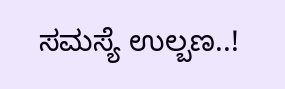ಸಮಸ್ಯೆ ಉಲ್ಬಣ..!